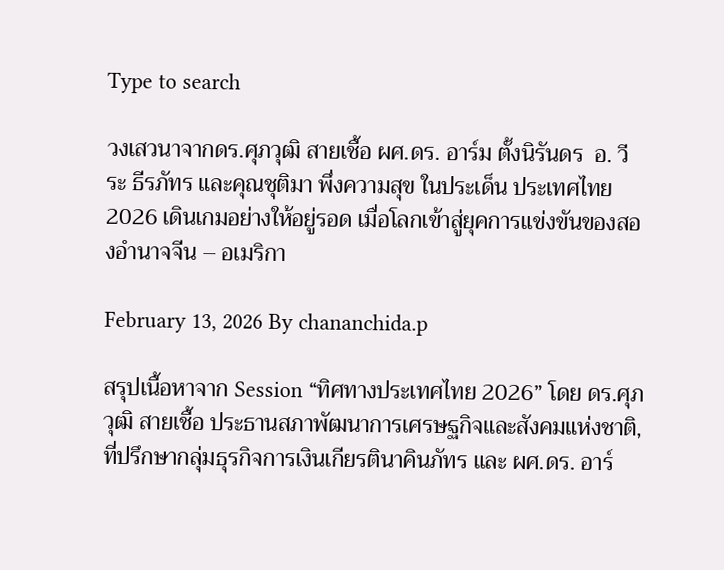Type to search

วงเสวนาจากดร.ศุภวุฒิ สายเชื้อ ผศ.ดร. อาร์ม ตั้งนิรันดร  อ. วีระ ธีรภัทร และคุณชุติมา พึ่งความสุข ในประเด็น ประเทศไทย 2026 เดินเกมอย่างให้อยู่รอด เมื่อโลกเข้าสู่ยุคการแข่งขันของสองอำนาจจีน – อเมริกา

February 13, 2026 By chananchida.p

สรุปเนื้อหาจาก Session “ทิศทางประเทศไทย 2026” โดย ดร.ศุภวุฒิ สายเชื้อ ประธานสภาพัฒนาการเศรษฐกิจและสังคมแห่งชาติ, ที่ปรึกษากลุ่มธุรกิจการเงินเกียรตินาคินภัทร และ ผศ.ดร. อาร์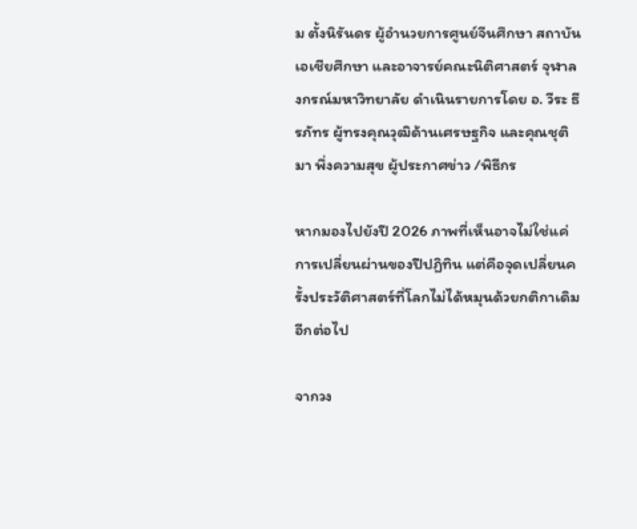ม ตั้งนิรันดร ผู้อำนวยการศูนย์จีนศึกษา สถาบันเอเชียศึกษา และอาจารย์คณะนิติศาสตร์ จุฬาลงกรณ์มหาวิทยาลัย ดำเนินรายการโดย อ. วีระ ธีรภัทร ผู้ทรงคุณวุฒิด้านเศรษฐกิจ และคุณชุติมา พึ่งความสุข ผู้ประกาศข่าว /พิธีกร

หากมองไปยังปี 2026 ภาพที่เห็นอาจไม่ใช่แค่การเปลี่ยนผ่านของปีปฏิทิน แต่คือจุดเปลี่ยนครั้งประวัติศาสตร์ที่โลกไม่ได้หมุนด้วยกติกาเดิมอีกต่อไป

จากวง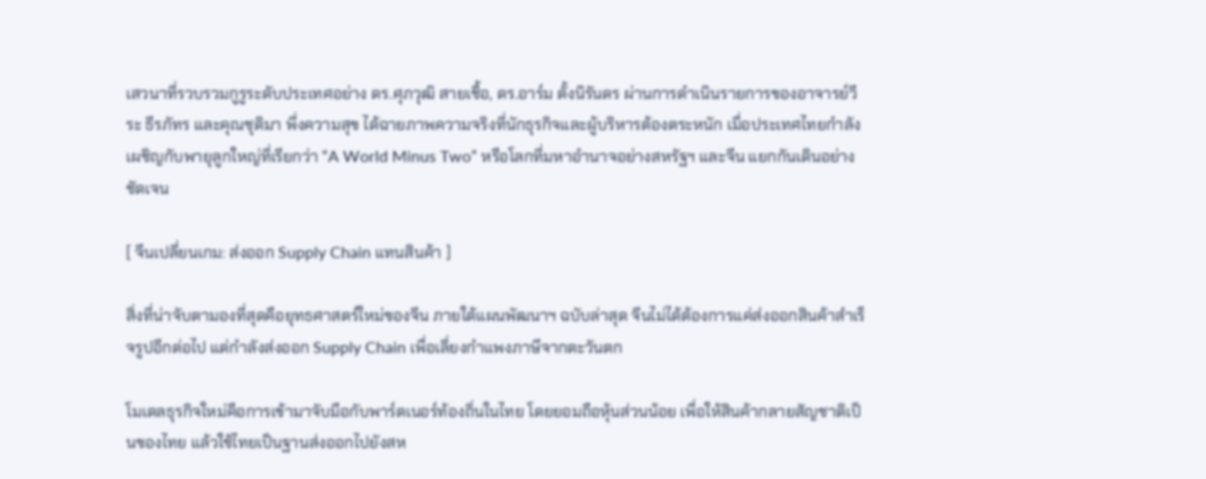เสวนาที่รวบรวมกูรูระดับประเทศอย่าง ดร.ศุภวุฒิ สายเชื้อ, ดร.อาร์ม ตั้งนิรันดร ผ่านการดำเนินรายการของอาจารย์วีระ ธีรภัทร และคุณชุติมา พึ่งความสุข ได้ฉายภาพความจริงที่นักธุรกิจและผู้บริหารต้องตระหนัก เมื่อประเทศไทยกำลังเผชิญกับพายุลูกใหญ่ที่เรียกว่า “A World Minus Two” หรือโลกที่มหาอำนาจอย่างสหรัฐฯ และจีน แยกกันเดินอย่างชัดเจน

[ จีนเปลี่ยนเกม: ส่งออก Supply Chain แทนสินค้า ]

สิ่งที่น่าจับตามองที่สุดคือยุทธศาสตร์ใหม่ของจีน ภายใต้แผนพัฒนาฯ ฉบับล่าสุด จีนไม่ได้ต้องการแค่ส่งออกสินค้าสำเร็จรูปอีกต่อไป แต่กำลังส่งออก Supply Chain เพื่อเลี่ยงกำแพงภาษีจากตะวันตก

โมเดลธุรกิจใหม่คือการเข้ามาจับมือกับพาร์ตเนอร์ท้องถิ่นในไทย โดยยอมถือหุ้นส่วนน้อย เพื่อให้สินค้ากลายสัญชาติเป็นของไทย แล้วใช้ไทยเป็นฐานส่งออกไปยังสห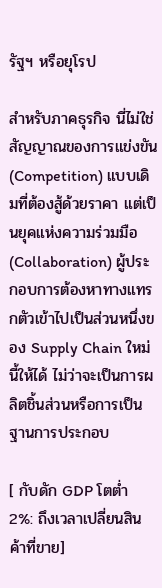รัฐฯ หรือยุโรป

สำหรับภาคธุรกิจ นี่ไม่ใช่สัญญาณของการแข่งขัน (Competition) แบบเดิมที่ต้องสู้ด้วยราคา แต่เป็นยุคแห่งความร่วมมือ (Collaboration) ผู้ประกอบการต้องหาทางแทรกตัวเข้าไปเป็นส่วนหนึ่งของ Supply Chain ใหม่นี้ให้ได้ ไม่ว่าจะเป็นการผลิตชิ้นส่วนหรือการเป็นฐานการประกอบ

[ กับดัก GDP โตต่ำ 2%: ถึงเวลาเปลี่ยนสินค้าที่ขาย]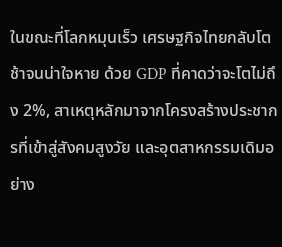ในขณะที่โลกหมุนเร็ว เศรษฐกิจไทยกลับโตช้าจนน่าใจหาย ด้วย GDP ที่คาดว่าจะโตไม่ถึง 2%, สาเหตุหลักมาจากโครงสร้างประชากรที่เข้าสู่สังคมสูงวัย และอุตสาหกรรมเดิมอย่าง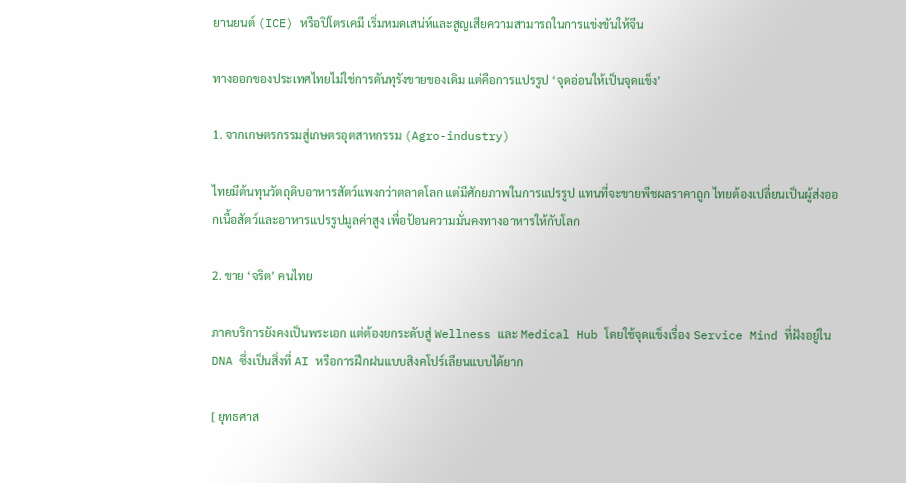ยานยนต์ (ICE) หรือปิโตรเคมี เริ่มหมดเสน่ห์และสูญเสียความสามารถในการแข่งขันให้จีน

ทางออกของประเทศไทยไม่ใช่การดันทุรังขายของเดิม แต่คือการแปรรูป ‘จุดอ่อนให้เป็นจุดแข็ง’

1. จากเกษตรกรรมสู่เกษตรอุตสาหกรรม (Agro-industry)

ไทยมีต้นทุนวัตถุดิบอาหารสัตว์แพงกว่าตลาดโลก แต่มีศักยภาพในการแปรรูป แทนที่จะขายพืชผลราคาถูก ไทยต้องเปลี่ยนเป็นผู้ส่งออกเนื้อสัตว์และอาหารแปรรูปมูลค่าสูง เพื่อป้อนความมั่นคงทางอาหารให้กับโลก

2. ขาย ‘จริต’ คนไทย

ภาคบริการยังคงเป็นพระเอก แต่ต้องยกระดับสู่ Wellness และ Medical Hub โดยใช้จุดแข็งเรื่อง Service Mind ที่ฝังอยู่ใน DNA ซึ่งเป็นสิ่งที่ AI หรือการฝึกฝนแบบสิงคโปร์เลียนแบบได้ยาก

[ ยุทธศาส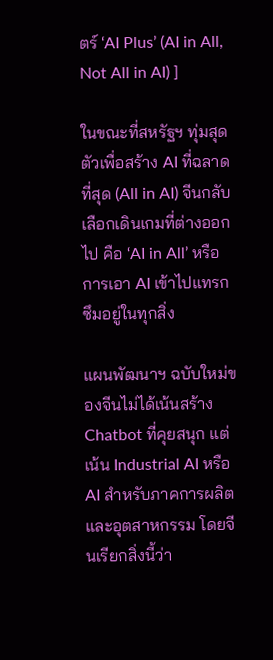ตร์ ‘AI Plus’ (AI in All, Not All in AI) ]

ในขณะที่สหรัฐฯ ทุ่มสุดตัวเพื่อสร้าง AI ที่ฉลาดที่สุด (All in AI) จีนกลับเลือกเดินเกมที่ต่างออกไป คือ ‘AI in All’ หรือการเอา AI เข้าไปแทรกซึมอยู่ในทุกสิ่ง

แผนพัฒนาฯ ฉบับใหม่ของจีนไม่ได้เน้นสร้าง Chatbot ที่คุยสนุก แต่เน้น Industrial AI หรือ AI สำหรับภาคการผลิตและอุตสาหกรรม โดยจีนเรียกสิ่งนี้ว่า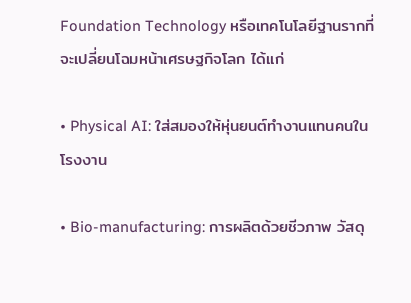Foundation Technology หรือเทคโนโลยีฐานรากที่จะเปลี่ยนโฉมหน้าเศรษฐกิจโลก ได้แก่

• Physical AI: ใส่สมองให้หุ่นยนต์ทำงานแทนคนในโรงงาน

• Bio-manufacturing: การผลิตด้วยชีวภาพ วัสดุ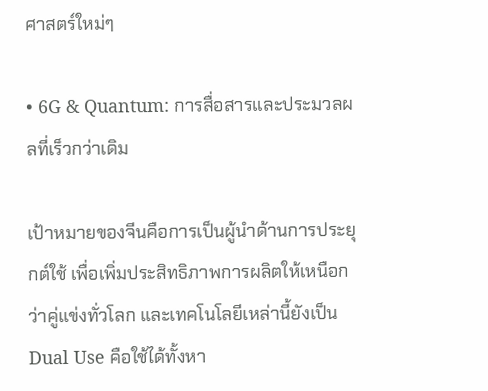ศาสตร์ใหม่ๆ

• 6G & Quantum: การสื่อสารและประมวลผลที่เร็วกว่าเดิม

เป้าหมายของจีนคือการเป็นผู้นำด้านการประยุกต์ใช้ เพื่อเพิ่มประสิทธิภาพการผลิตให้เหนือกว่าคู่แข่งทั่วโลก และเทคโนโลยีเหล่านี้ยังเป็น Dual Use คือใช้ได้ทั้งหา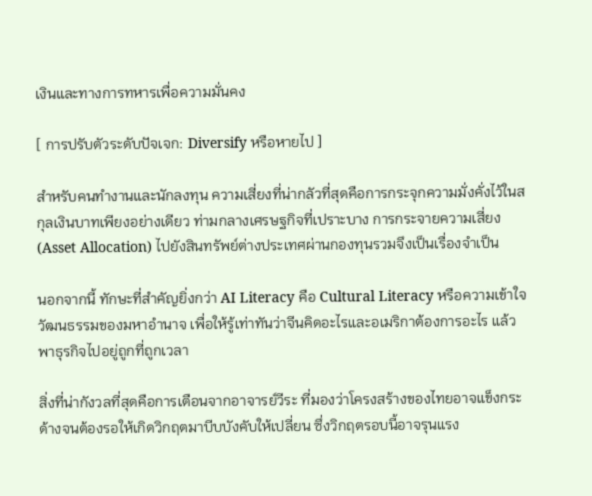เงินและทางการทหารเพื่อความมั่นคง

[ การปรับตัวระดับปัจเจก: Diversify หรือหายไป ]

สำหรับคนทำงานและนักลงทุน ความเสี่ยงที่น่ากลัวที่สุดคือการกระจุกความมั่งคั่งไว้ในสกุลเงินบาทเพียงอย่างเดียว ท่ามกลางเศรษฐกิจที่เปราะบาง การกระจายความเสี่ยง (Asset Allocation) ไปยังสินทรัพย์ต่างประเทศผ่านกองทุนรวมจึงเป็นเรื่องจำเป็น

นอกจากนี้ ทักษะที่สำคัญยิ่งกว่า AI Literacy คือ Cultural Literacy หรือความเข้าใจวัฒนธรรมของมหาอำนาจ เพื่อให้รู้เท่าทันว่าจีนคิดอะไรและอเมริกาต้องการอะไร แล้วพาธุรกิจไปอยู่ถูกที่ถูกเวลา

สิ่งที่น่ากังวลที่สุดคือการเตือนจากอาจารย์วีระ ที่มองว่าโครงสร้างของไทยอาจแข็งกระด้างจนต้องรอให้เกิดวิกฤตมาบีบบังคับให้เปลี่ยน ซึ่งวิกฤตรอบนี้อาจรุนแรง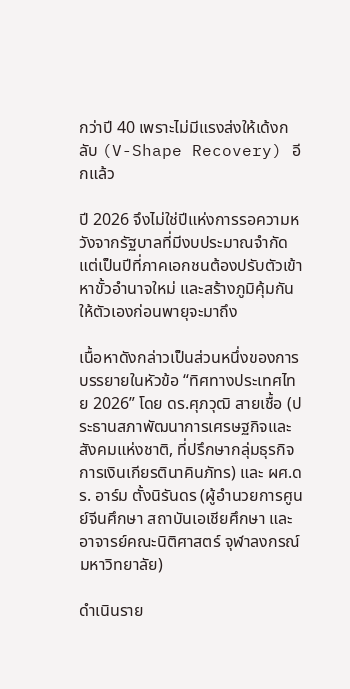กว่าปี 40 เพราะไม่มีแรงส่งให้เด้งกลับ (V-Shape Recovery) อีกแล้ว

ปี 2026 จึงไม่ใช่ปีแห่งการรอความหวังจากรัฐบาลที่มีงบประมาณจำกัด แต่เป็นปีที่ภาคเอกชนต้องปรับตัวเข้าหาขั้วอำนาจใหม่ และสร้างภูมิคุ้มกันให้ตัวเองก่อนพายุจะมาถึง

เนื้อหาดังกล่าวเป็นส่วนหนึ่งของการบรรยายในหัวข้อ “ทิศทางประเทศไทย 2026” โดย ดร.ศุภวุฒิ สายเชื้อ (ประธานสภาพัฒนาการเศรษฐกิจและสังคมแห่งชาติ, ที่ปรึกษากลุ่มธุรกิจการเงินเกียรตินาคินภัทร) และ ผศ.ดร. อาร์ม ตั้งนิรันดร (ผู้อำนวยการศูนย์จีนศึกษา สถาบันเอเชียศึกษา และอาจารย์คณะนิติศาสตร์ จุฬาลงกรณ์มหาวิทยาลัย)

ดำเนินราย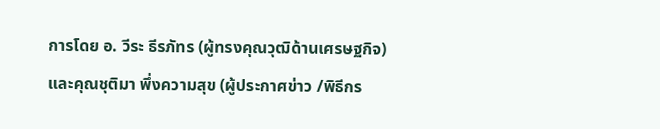การโดย อ. วีระ ธีรภัทร (ผู้ทรงคุณวุฒิด้านเศรษฐกิจ) และคุณชุติมา พึ่งความสุข (ผู้ประกาศข่าว /พิธีกร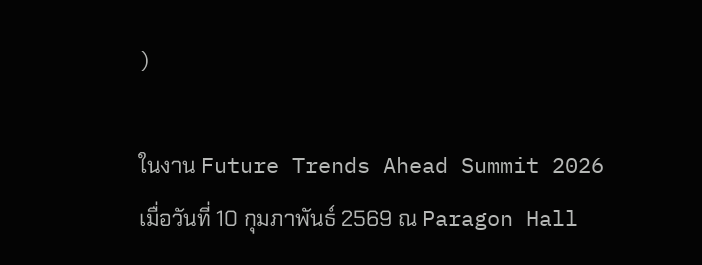)

ในงาน Future Trends Ahead Summit 2026 เมื่อวันที่ 10 กุมภาพันธ์ 2569 ณ Paragon Hall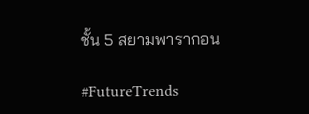ชั้น 5 สยามพารากอน

#FutureTrends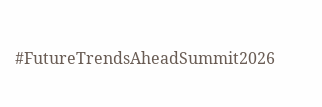#FutureTrendsAheadSummit2026